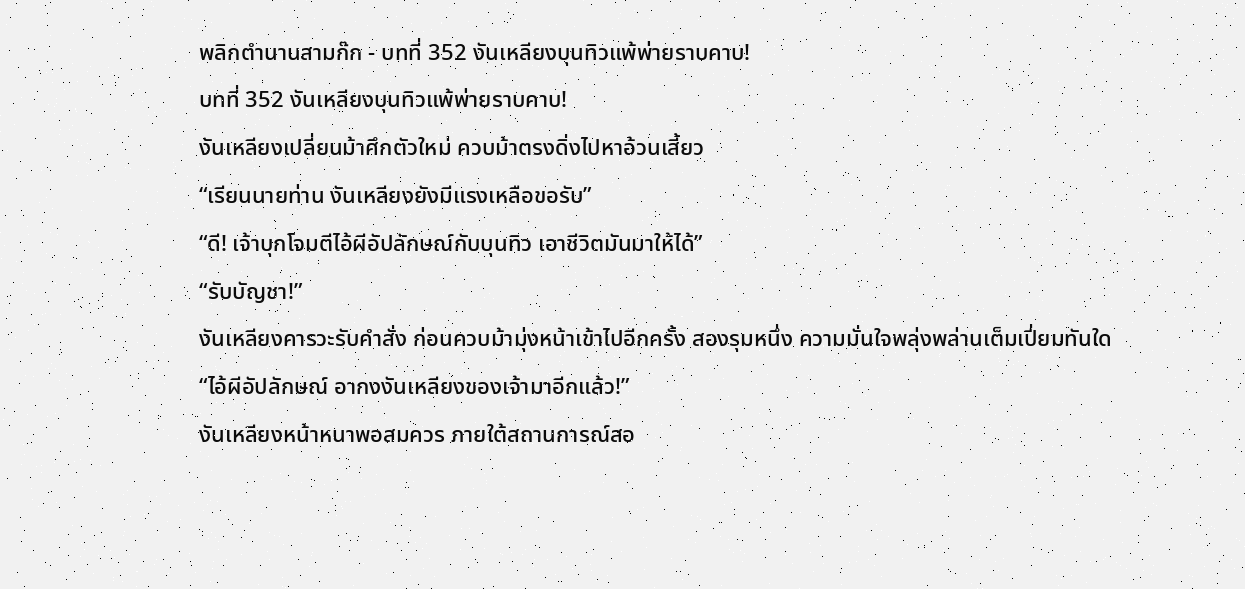พลิกตำนานสามก๊ก - บทที่ 352 งันเหลียงบุนทิวแพ้พ่ายราบคาบ!
บทที่ 352 งันเหลียงบุนทิวแพ้พ่ายราบคาบ!
งันเหลียงเปลี่ยนม้าศึกตัวใหม่ ควบม้าตรงดิ่งไปหาอ้วนเสี้ยว
“เรียนนายท่าน งันเหลียงยังมีแรงเหลือขอรับ”
“ดี! เจ้าบุกโจมตีไอ้ผีอัปลักษณ์กับบุนทิว เอาชีวิตมันมาให้ได้”
“รับบัญชา!”
งันเหลียงคารวะรับคำสั่ง ก่อนควบม้ามุ่งหน้าเข้าไปอีกครั้ง สองรุมหนึ่ง ความมั่นใจพลุ่งพล่านเต็มเปี่ยมทันใด
“ไอ้ผีอัปลักษณ์ อากงงันเหลียงของเจ้ามาอีกแล้ว!”
งันเหลียงหน้าหนาพอสมควร ภายใต้สถานการณ์สอ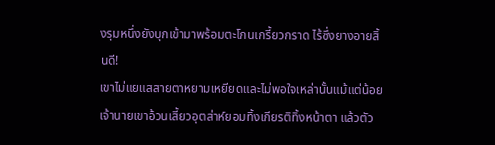งรุมหนึ่งยังบุกเข้ามาพร้อมตะโกนเกรี้ยวกราด ไร้ซึ่งยางอายสิ้นดี!
เขาไม่แยแสสายตาหยามเหยียดและไม่พอใจเหล่านั้นแม้แต่น้อย เจ้านายเขาอ้วนเสี้ยวอุตส่าห์ยอมทิ้งเกียรติทิ้งหน้าตา แล้วตัว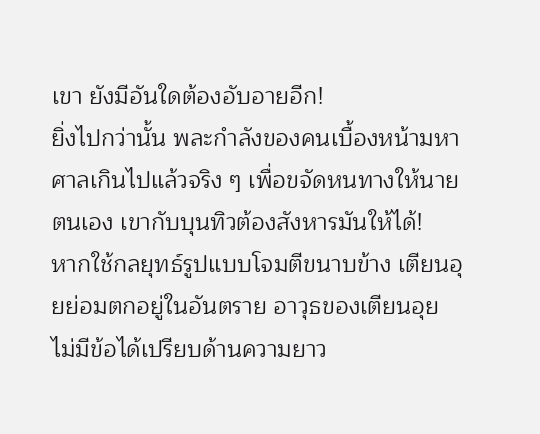เขา ยังมีอันใดต้องอับอายอีก!
ยิ่งไปกว่านั้น พละกำลังของคนเบื้องหน้ามหาศาลเกินไปแล้วจริง ๆ เพื่อขจัดหนทางให้นายตนเอง เขากับบุนทิวต้องสังหารมันให้ได้!
หากใช้กลยุทธ์รูปแบบโจมตีขนาบข้าง เตียนอุยย่อมตกอยู่ในอันตราย อาวุธของเตียนอุยไม่มีข้อได้เปรียบด้านความยาว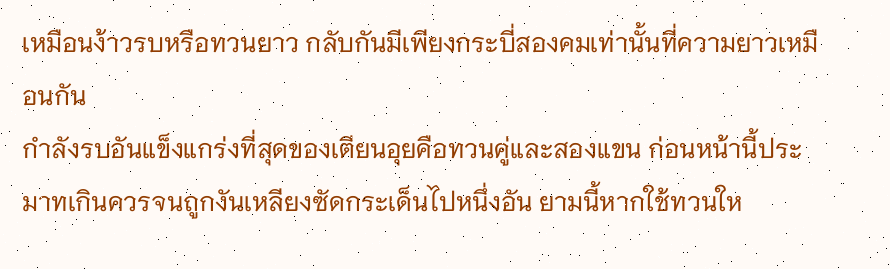เหมือนง้าวรบหรือทวนยาว กลับกันมีเพียงกระบี่สองคมเท่านั้นที่ความยาวเหมือนกัน
กำลังรบอันแข็งแกร่งที่สุดของเตียนอุยคือทวนคู่และสองแขน ก่อนหน้านี้ประมาทเกินควรจนถูกงันเหลียงซัดกระเด็นไปหนึ่งอัน ยามนี้หากใช้ทวนให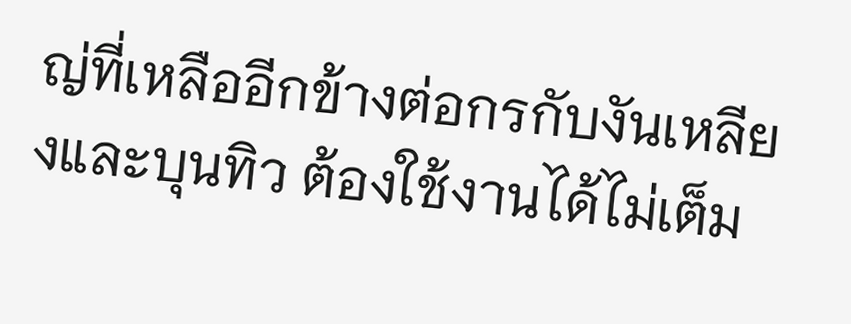ญ่ที่เหลืออีกข้างต่อกรกับงันเหลียงและบุนทิว ต้องใช้งานได้ไม่เต็ม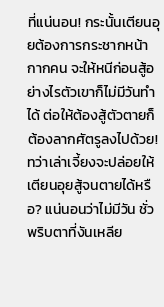ที่แน่นอน! กระนั้นเตียนอุยต้องการกระชากหน้ากากคน จะให้หนีก่อนสู้อย่างไรตัวเขาก็ไม่มีวันทำได้ ต่อให้ต้องสู้ตัวตายก็ต้องลากศัตรูลงไปด้วย!
ทว่าเล่าเจี้ยงจะปล่อยให้เตียนอุยสู้จนตายได้หรือ? แน่นอนว่าไม่มีวัน ชั่วพริบตาที่งันเหลีย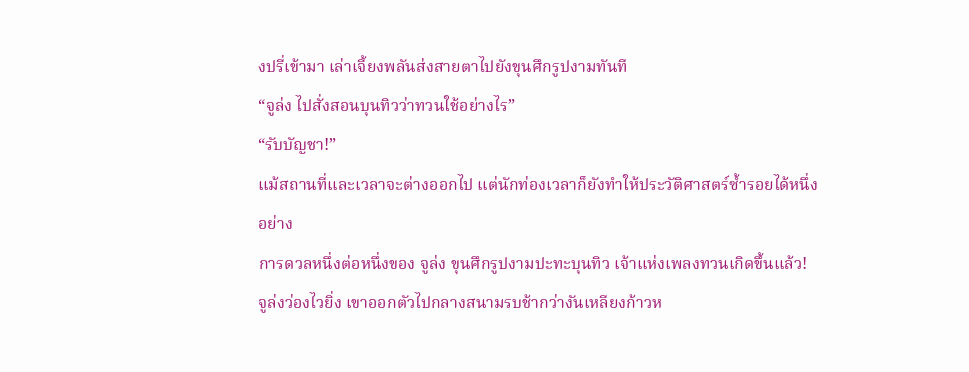งปรี่เข้ามา เล่าเจี้ยงพลันส่งสายตาไปยังขุนศึกรูปงามทันที
“จูล่ง ไปสั่งสอนบุนทิวว่าทวนใช้อย่างไร”
“รับบัญชา!”
แม้สถานที่และเวลาจะต่างออกไป แต่นักท่องเวลาก็ยังทำให้ประวัติศาสตร์ซ้ำรอยได้หนึ่งอย่าง
การดวลหนึ่งต่อหนึ่งของ จูล่ง ขุนศึกรูปงามปะทะบุนทิว เจ้าแห่งเพลงทวนเกิดขึ้นแล้ว!
จูล่งว่องไวยิ่ง เขาออกตัวไปกลางสนามรบช้ากว่างันเหลียงก้าวห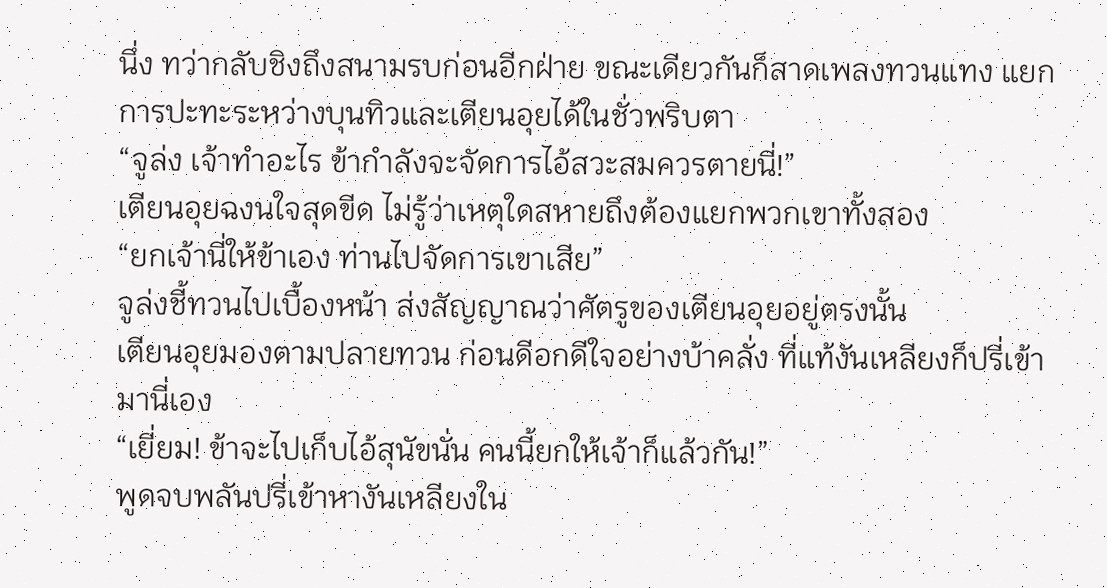นึ่ง ทว่ากลับชิงถึงสนามรบก่อนอีกฝ่าย ขณะเดียวกันก็สาดเพลงทวนแทง แยกการปะทะระหว่างบุนทิวและเตียนอุยได้ในชั่วพริบตา
“จูล่ง เจ้าทำอะไร ข้ากำลังจะจัดการไอ้สวะสมควรตายนี่!”
เตียนอุยฉงนใจสุดขีด ไม่รู้ว่าเหตุใดสหายถึงต้องแยกพวกเขาทั้งสอง
“ยกเจ้านี่ให้ข้าเอง ท่านไปจัดการเขาเสีย”
จูล่งชี้ทวนไปเบื้องหน้า ส่งสัญญาณว่าศัตรูของเตียนอุยอยู่ตรงนั้น
เตียนอุยมองตามปลายทวน ก่อนดีอกดีใจอย่างบ้าคลั่ง ที่แท้งันเหลียงก็ปรี่เข้ามานี่เอง
“เยี่ยม! ข้าจะไปเก็บไอ้สุนัขนั่น คนนี้ยกให้เจ้าก็แล้วกัน!”
พูดจบพลันปรี่เข้าหางันเหลียงใน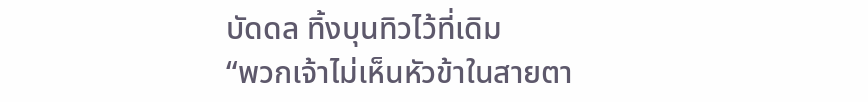บัดดล ทิ้งบุนทิวไว้ที่เดิม
“พวกเจ้าไม่เห็นหัวข้าในสายตา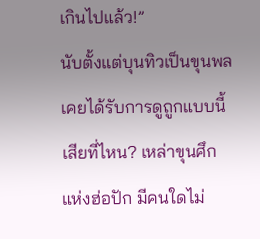เกินไปแล้ว!”
นับตั้งแต่บุนทิวเป็นขุนพล เคยได้รับการดูถูกแบบนี้เสียที่ไหน? เหล่าขุนศึกแห่งฮ่อปัก มีคนใดไม่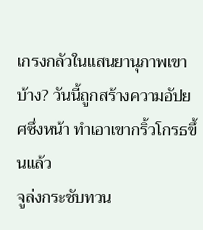เกรงกลัวในแสนยานุภาพเขาบ้าง? วันนี้ถูกสร้างความอัปยศซึ่งหน้า ทำเอาเขากริ้วโกรธขึ้นแล้ว
จูล่งกระชับทวน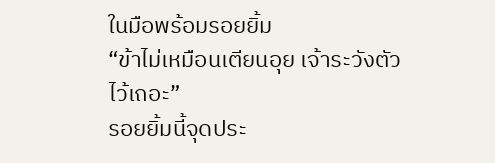ในมือพร้อมรอยยิ้ม
“ข้าไม่เหมือนเตียนอุย เจ้าระวังตัวไว้เถอะ”
รอยยิ้มนี้จุดประ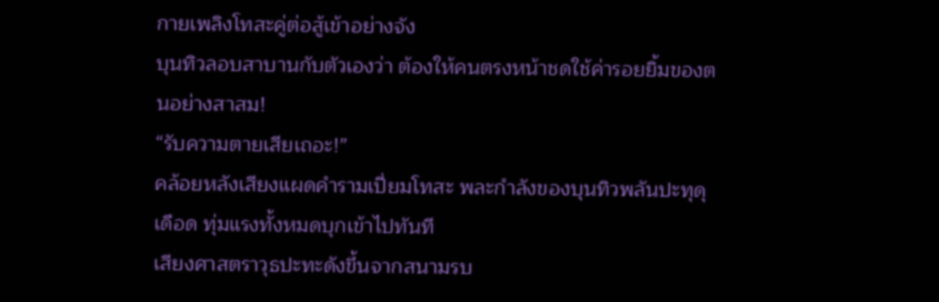กายเพลิงโทสะคู่ต่อสู้เข้าอย่างจัง
บุนทิวลอบสาบานกับตัวเองว่า ต้องให้คนตรงหน้าชดใช้ค่ารอยยิ้มของตนอย่างสาสม!
“รับความตายเสียเถอะ!”
คล้อยหลังเสียงแผดคำรามเปี่ยมโทสะ พละกำลังของบุนทิวพลันปะทุดุเดือด ทุ่มแรงทั้งหมดบุกเข้าไปทันที
เสียงศาสตราวุธปะทะดังขึ้นจากสนามรบ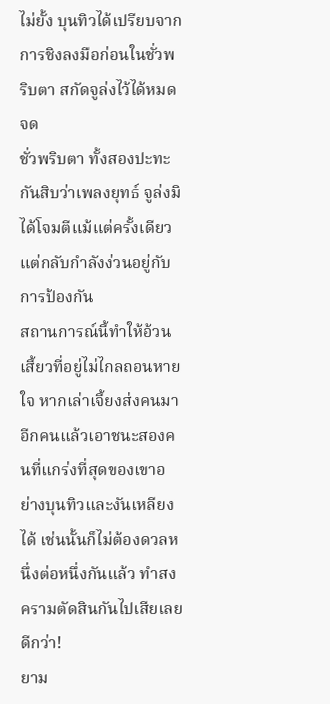ไม่ยั้ง บุนทิวได้เปรียบจากการชิงลงมือก่อนในชั่วพริบตา สกัดจูล่งไว้ได้หมดจด
ชั่วพริบตา ทั้งสองปะทะกันสิบว่าเพลงยุทธ์ จูล่งมิได้โจมตีแม้แต่ครั้งเดียว แต่กลับกำลังง่วนอยู่กับการป้องกัน
สถานการณ์นี้ทำให้อ้วนเสี้ยวที่อยู่ไม่ไกลถอนหายใจ หากเล่าเจี้ยงส่งคนมาอีกคนแล้วเอาชนะสองคนที่แกร่งที่สุดของเขาอย่างบุนทิวและงันเหลียงได้ เช่นนั้นก็ไม่ต้องดวลหนึ่งต่อหนึ่งกันแล้ว ทำสงครามตัดสินกันไปเสียเลยดีกว่า!
ยาม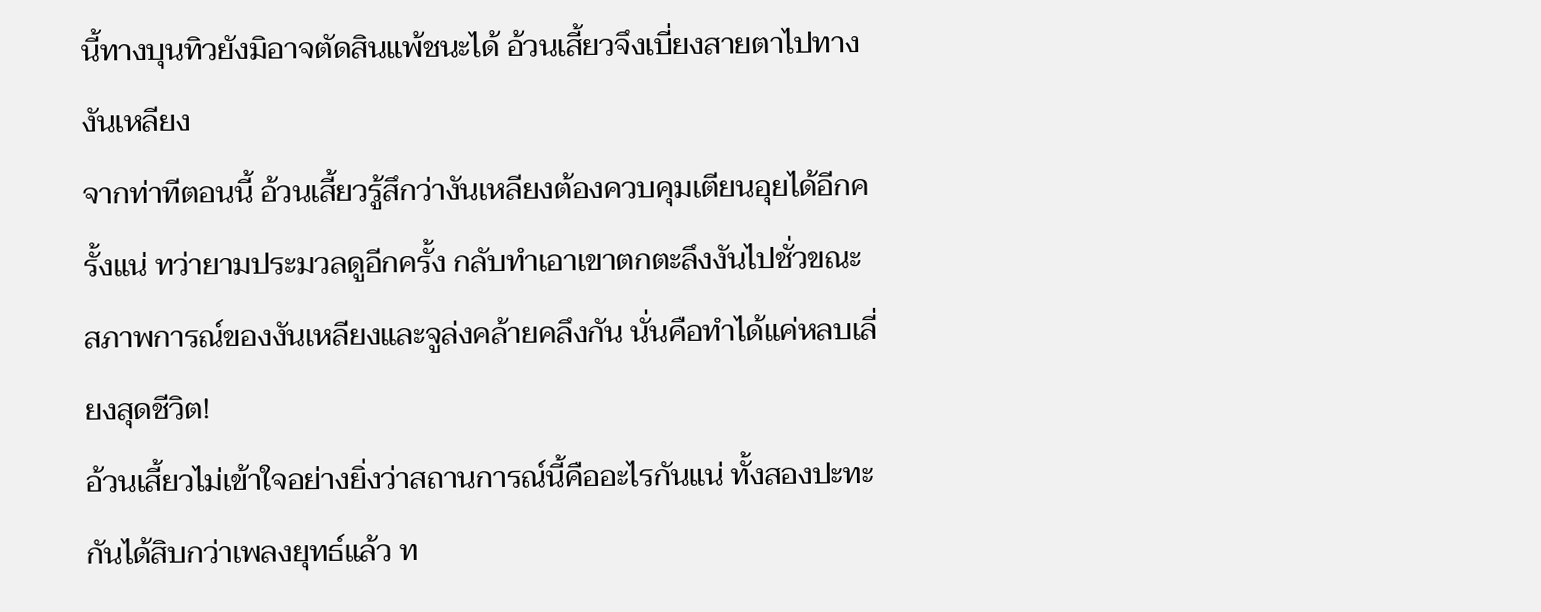นี้ทางบุนทิวยังมิอาจตัดสินแพ้ชนะได้ อ้วนเสี้ยวจึงเบี่ยงสายตาไปทางงันเหลียง
จากท่าทีตอนนี้ อ้วนเสี้ยวรู้สึกว่างันเหลียงต้องควบคุมเตียนอุยได้อีกครั้งแน่ ทว่ายามประมวลดูอีกครั้ง กลับทำเอาเขาตกตะลึงงันไปชั่วขณะ
สภาพการณ์ของงันเหลียงและจูล่งคล้ายคลึงกัน นั่นคือทำได้แค่หลบเลี่ยงสุดชีวิต!
อ้วนเสี้ยวไม่เข้าใจอย่างยิ่งว่าสถานการณ์นี้คืออะไรกันแน่ ทั้งสองปะทะกันได้สิบกว่าเพลงยุทธ์แล้ว ท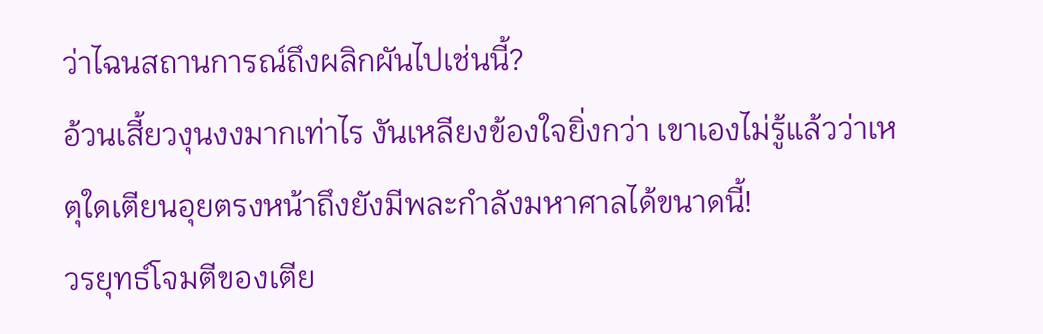ว่าไฉนสถานการณ์ถึงผลิกผันไปเช่นนี้?
อ้วนเสี้ยวงุนงงมากเท่าไร งันเหลียงข้องใจยิ่งกว่า เขาเองไม่รู้แล้วว่าเหตุใดเตียนอุยตรงหน้าถึงยังมีพละกำลังมหาศาลได้ขนาดนี้!
วรยุทธ์โจมตีของเตีย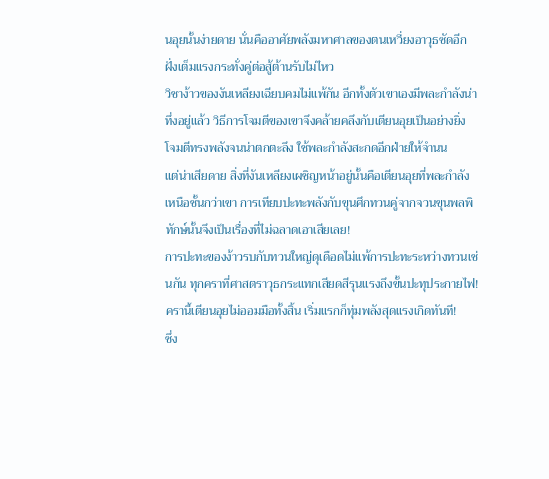นอุยนั้นง่ายดาย นั่นคืออาศัยพลังมหาศาลของตนเหวี่ยงอาวุธซัดอีกฝั่งเต็มแรงกระทั่งคู่ต่อสู้ต้านรับไม่ไหว
วิชาง้าวของงันเหลียงเฉียบคมไม่แพ้กัน อีกทั้งตัวเขาเองมีพละกำลังน่าทึ่งอยู่แล้ว วิธีการโจมตีของเขาจึงคล้ายคลึงกับเตียนอุยเป็นอย่างยิ่ง โจมตีทรงพลังจนน่าตกตะลึง ใช้พละกำลังสะกดอีกฝ่ายให้จำนน
แต่น่าเสียดาย สิ่งที่งันเหลียงเผชิญหน้าอยู่นั้นคือเตียนอุยที่พละกำลังเหนือชั้นกว่าเขา การเทียบปะทะพลังกับขุนศึกทวนคู่จากจวนขุนพลพิทักษ์นั้นจึงเป็นเรื่องที่ไม่ฉลาดเอาเสียเลย!
การปะทะของง้าวรบกับทวนใหญ่ดุเดือดไม่แพ้การปะทะระหว่างทวนเช่นกัน ทุกคราที่ศาสตราวุธกระแทกเสียดสีรุนแรงถึงขั้นปะทุประกายไฟ!
ครานี้เตียนอุยไม่ออมมือทั้งสิ้น เริ่มแรกก็ทุ่มพลังสุดแรงเกิดทันที!
ซึ่ง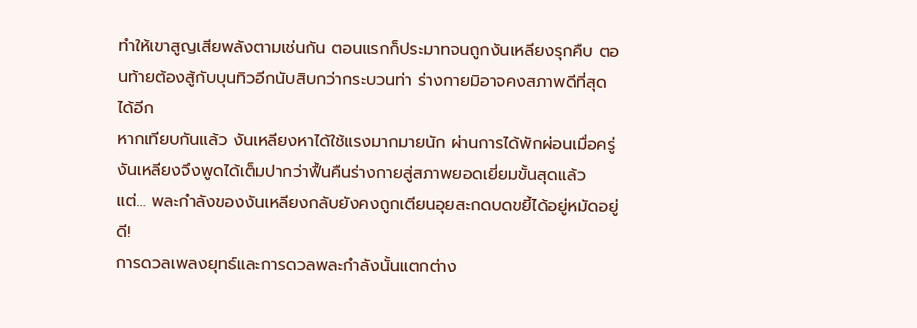ทำให้เขาสูญเสียพลังตามเช่นกัน ตอนแรกก็ประมาทจนถูกงันเหลียงรุกคืบ ตอนท้ายต้องสู้กับบุนทิวอีกนับสิบกว่ากระบวนท่า ร่างกายมิอาจคงสภาพดีที่สุดได้อีก
หากเทียบกันแล้ว งันเหลียงหาได้ใช้แรงมากมายนัก ผ่านการได้พักผ่อนเมื่อครู่ งันเหลียงจึงพูดได้เต็มปากว่าฟื้นคืนร่างกายสู่สภาพยอดเยี่ยมขั้นสุดแล้ว
แต่… พละกำลังของงันเหลียงกลับยังคงถูกเตียนอุยสะกดบดขยี้ได้อยู่หมัดอยู่ดี!
การดวลเพลงยุทธ์และการดวลพละกำลังนั้นแตกต่าง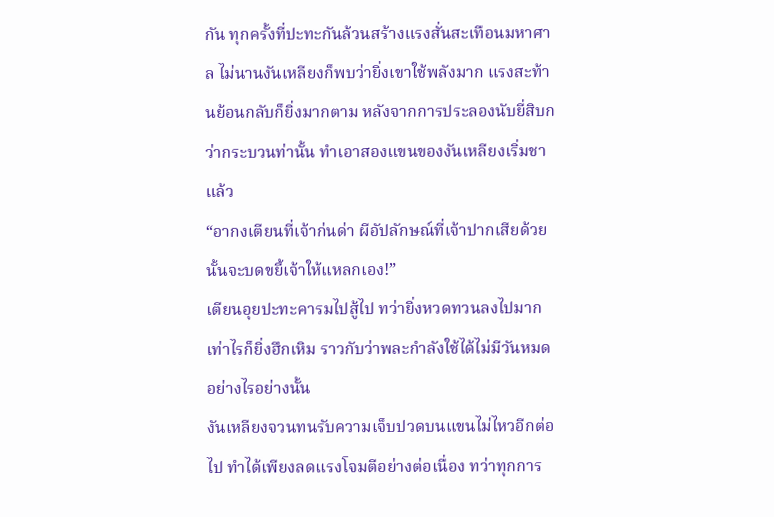กัน ทุกครั้งที่ปะทะกันล้วนสร้างแรงสั่นสะเทือนมหาศาล ไม่นานงันเหลียงก็พบว่ายิ่งเขาใช้พลังมาก แรงสะท้านย้อนกลับก็ยิ่งมากตาม หลังจากการประลองนับยี่สิบกว่ากระบวนท่านั้น ทำเอาสองแขนของงันเหลียงเริ่มชาแล้ว
“อากงเตียนที่เจ้าก่นด่า ผีอัปลักษณ์ที่เจ้าปากเสียด้วยนั้นจะบดขยี้เจ้าให้แหลกเอง!”
เตียนอุยปะทะคารมไปสู้ไป ทว่ายิ่งหวดทวนลงไปมากเท่าไรก็ยิ่งฮึกเหิม ราวกับว่าพละกำลังใช้ได้ไม่มีวันหมดอย่างไรอย่างนั้น
งันเหลียงจวนทนรับความเจ็บปวดบนแขนไม่ไหวอีกต่อไป ทำได้เพียงลดแรงโจมตีอย่างต่อเนื่อง ทว่าทุกการ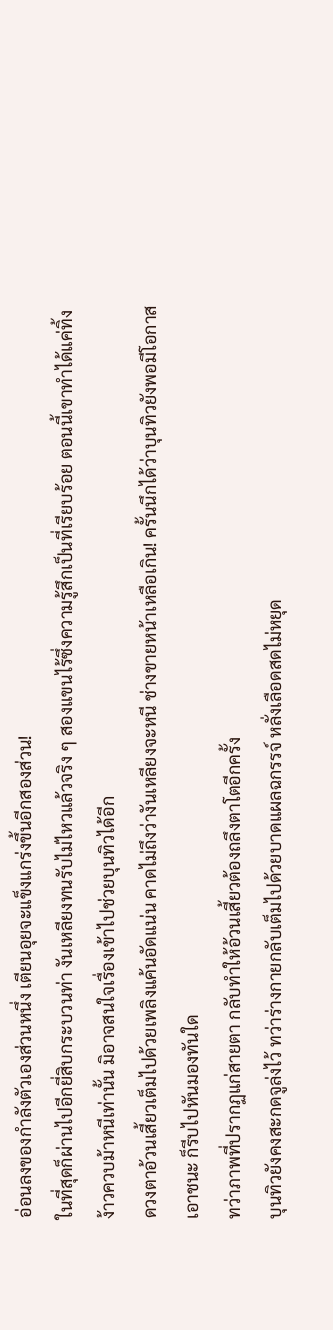อ่อนลงของกำลังตัวเองส่วนหนึ่ง เตียนอุยจะแข็งแกร่งขึ้นอีกสองส่วน!
ในที่สุดก็ผ่านไปอีกยี่สิบกระบวนท่า งันเหลียงทนรับไม่ไหวแล้วจริง ๆ สองแขนไร้ซึ่งความรู้สึกเป็นที่เรียบร้อย ตอนนี้เขาทำได้แค่ทิ้งง้าวควบม้าหนีเท่านั้น มิอาจสนใจเรื่องเข้าไปช่วยบุนทิวได้อีก
ดวงตาอ้วนเสี้ยวเต็มไปด้วยเพลิงแค้นอัดแน่น คาดไม่ถึงว่างันเหลียงจะหนี ช่างขายหน้าเหลือเกิน! ครั้นนึกได้ว่าบุนทิวยังพอมีโอกาสเอาชนะ ก็รีบไปหันมองทันใด
ทว่าภาพที่ปรากฏแก่สายตา กลับทำให้อ้วนเสี้ยวต้องถลึงตาโตอีกครั้ง
บุนทิวยังคงสะกดจูล่งไว้ ทว่าร่างกายกลับเต็มไปด้วยบาดแผลฉกรรจ์ หลั่งเลือดสดไม่หยุด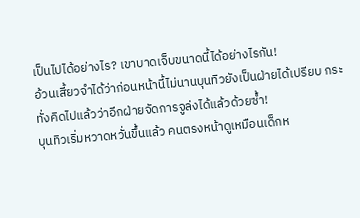เป็นไปได้อย่างไร? เขาบาดเจ็บขนาดนี้ได้อย่างไรกัน!
อ้วนเสี้ยวจำได้ว่าก่อนหน้านี้ไม่นานบุนทิวยังเป็นฝ่ายได้เปรียบ กระทั่งคิดไปแล้วว่าอีกฝ่ายจัดการจูล่งได้แล้วด้วยซ้ำ!
บุนทิวเริ่มหวาดหวั่นขึ้นแล้ว คนตรงหน้าดูเหมือนเด็กห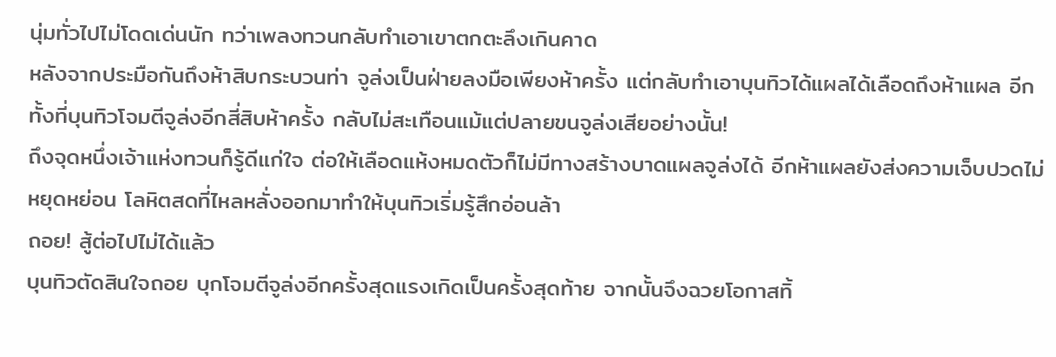นุ่มทั่วไปไม่โดดเด่นนัก ทว่าเพลงทวนกลับทำเอาเขาตกตะลึงเกินคาด
หลังจากประมือกันถึงห้าสิบกระบวนท่า จูล่งเป็นฝ่ายลงมือเพียงห้าครั้ง แต่กลับทำเอาบุนทิวได้แผลได้เลือดถึงห้าแผล อีกทั้งที่บุนทิวโจมตีจูล่งอีกสี่สิบห้าครั้ง กลับไม่สะเทือนแม้แต่ปลายขนจูล่งเสียอย่างนั้น!
ถึงจุดหนึ่งเจ้าแห่งทวนก็รู้ดีแก่ใจ ต่อให้เลือดแห้งหมดตัวก็ไม่มีทางสร้างบาดแผลจูล่งได้ อีกห้าแผลยังส่งความเจ็บปวดไม่หยุดหย่อน โลหิตสดที่ไหลหลั่งออกมาทำให้บุนทิวเริ่มรู้สึกอ่อนล้า
ถอย! สู้ต่อไปไม่ได้แล้ว
บุนทิวตัดสินใจถอย บุกโจมตีจูล่งอีกครั้งสุดแรงเกิดเป็นครั้งสุดท้าย จากนั้นจึงฉวยโอกาสทิ้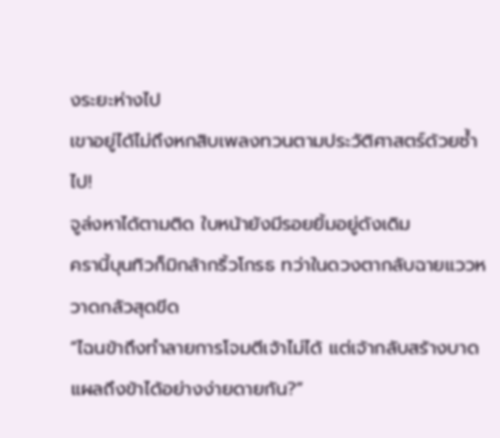งระยะห่างไป
เขาอยู่ได้ไม่ถึงหกสิบเพลงทวนตามประวัติศาสตร์ด้วยซ้ำไป!
จูล่งหาได้ตามติด ใบหน้ายังมีรอยยิ้มอยู่ดังเดิม
ครานี้บุนทิวก็มิกล้ากริ้วโกรธ ทว่าในดวงตากลับฉายแววหวาดกลัวสุดขีด
“ไฉนข้าถึงทำลายการโจมตีเจ้าไม่ได้ แต่เจ้ากลับสร้างบาดแผลถึงข้าได้อย่างง่ายดายกัน?”